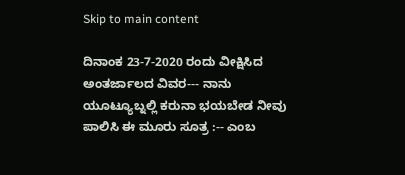Skip to main content

ದಿನಾಂಕ 23-7-2020 ರಂದು ವೀಕ್ಷಿಸಿದ ಅಂತರ್ಜಾಲದ ವಿವರ--- ನಾನು ಯೂಟ್ಯೂಬ್ನಲ್ಲಿ ಕರುನಾ ಭಯಬೇಡ ನೀವು ಪಾಲಿಸಿ ಈ ಮೂರು ಸೂತ್ರ :-- ಎಂಬ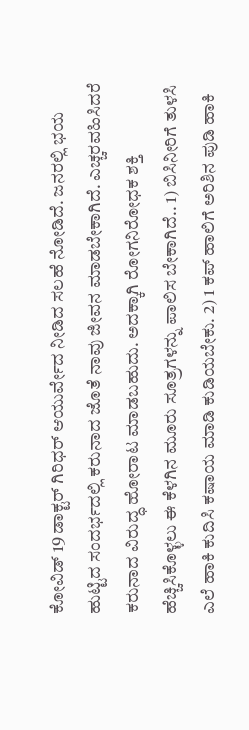ಕೋವಿಡ್ 19 ಡಾಕ್ಟರ್ ಗಿರಿಧರ್ ಆಯುರ್ವೇದ ನೀಡಿದ ಸಲಹೆ ನೋಡಿದೆ. ಜನರಲ್ಲಿ ಭಯ ಹುಟ್ಟಿದ ಸಂದರ್ಭದಲ್ಲಿ ಕರುನಾದ ಜೊತೆ ನಾವು ಜೀವನ ಮಾಡಬೇಕಾಗಿದೆ. ಎಚ್ಚರವಹಿಸಿದರೆ ಕರುನಾದ ವಿರುದ್ಧ ಹೋರಾಟ ಮಾಡಬಹುದು. ಅದಕ್ಕಾಗಿ ರೋಗನಿರೋಧಕ ಶಕ್ತಿ ಹೆಚ್ಚಿಸಿಕೊಳ್ಳಲು ಈ ಕೆಳಗಿನ ಮೂರು ಸೂತ್ರಗಳನ್ನು ಪಾಲಿಸ ಬೇಕಾಗಿದೆ.. 1) ಬಿಸಿನೀರಿಗೆ ತುಳಸಿ ಎಲೆ ಹಾಕಿ ಕುದಿಸಿ ಕಷಾಯ ಮಾಡಿ ಕುಡಿಯಬೇಕು. 2) 1 ಕಪ್ ಹಾಲಿಗೆ ಅರಿಶಿನ ಪುಡಿ ಹಾಕಿ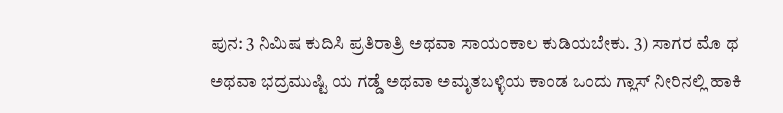ಪುನ: 3 ನಿಮಿಷ ಕುದಿಸಿ ಪ್ರತಿರಾತ್ರಿ ಅಥವಾ ಸಾಯಂಕಾಲ ಕುಡಿಯಬೇಕು. 3) ಸಾಗರ ಮೊ ಥ ಅಥವಾ ಭದ್ರಮುಷ್ಟಿ ಯ ಗಡ್ಡೆ ಅಥವಾ ಅಮೃತಬಳ್ಳಿಯ ಕಾಂಡ ಒಂದು ಗ್ಲಾಸ್ ನೀರಿನಲ್ಲಿ ಹಾಕಿ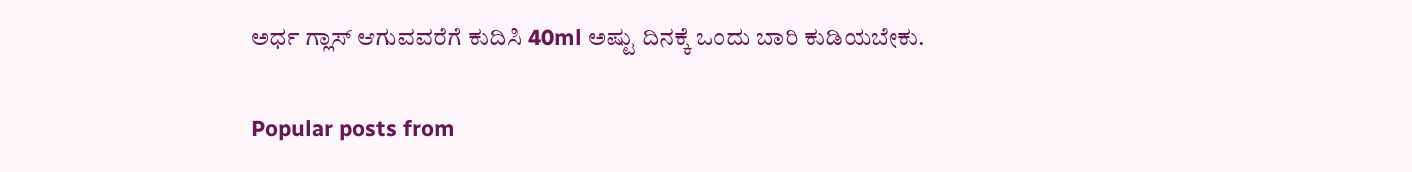ಅರ್ಧ ಗ್ಲಾಸ್ ಆಗುವವರೆಗೆ ಕುದಿಸಿ 40ml ಅಷ್ಟು ದಿನಕ್ಕೆ ಒಂದು ಬಾರಿ ಕುಡಿಯಬೇಕು.

Popular posts from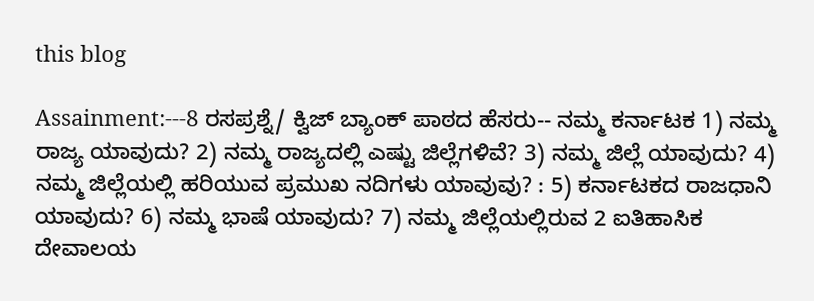this blog

Assainment:---8 ರಸಪ್ರಶ್ನೆ/ ಕ್ವಿಜ್ ಬ್ಯಾಂಕ್ ಪಾಠದ ಹೆಸರು-- ನಮ್ಮ ಕರ್ನಾಟಕ 1) ನಮ್ಮ ರಾಜ್ಯ ಯಾವುದು? 2) ನಮ್ಮ ರಾಜ್ಯದಲ್ಲಿ ಎಷ್ಟು ಜಿಲ್ಲೆಗಳಿವೆ? 3) ನಮ್ಮ ಜಿಲ್ಲೆ ಯಾವುದು? 4) ನಮ್ಮ ಜಿಲ್ಲೆಯಲ್ಲಿ ಹರಿಯುವ ಪ್ರಮುಖ ನದಿಗಳು ಯಾವುವು? : 5) ಕರ್ನಾಟಕದ ರಾಜಧಾನಿ ಯಾವುದು? 6) ನಮ್ಮ ಭಾಷೆ ಯಾವುದು? 7) ನಮ್ಮ ಜಿಲ್ಲೆಯಲ್ಲಿರುವ 2 ಐತಿಹಾಸಿಕ ದೇವಾಲಯ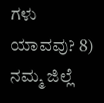ಗಳು ಯಾವವು? 8) ನಮ್ಮ ಜಿಲ್ಲೆ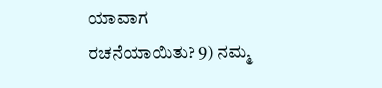ಯಾವಾಗ ರಚನೆಯಾಯಿತು? 9) ನಮ್ಮ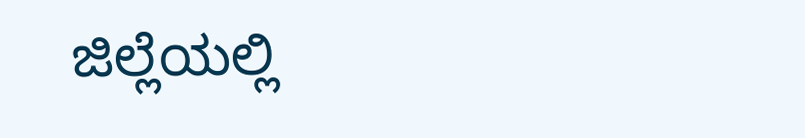ಜಿಲ್ಲೆಯಲ್ಲಿ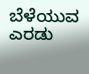ಬೆಳೆಯುವ ಎರಡು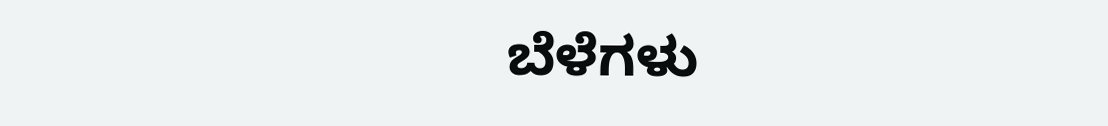ಬೆಳೆಗಳು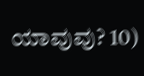ಯಾವುವು? 10)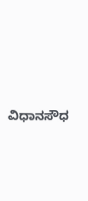ವಿಧಾನಸೌಧ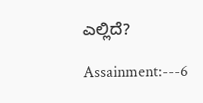ಎಲ್ಲಿದೆ?

Assainment:---6